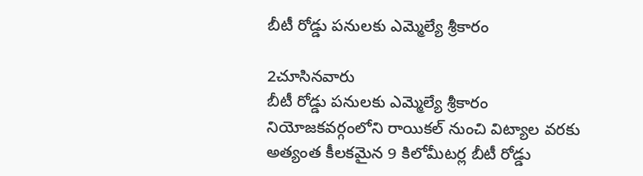బీటీ రోడ్డు పనులకు ఎమ్మెల్యే శ్రీకారం

2చూసినవారు
బీటీ రోడ్డు పనులకు ఎమ్మెల్యే శ్రీకారం
నియోజకవర్గంలోని రాయికల్ నుంచి విట్యాల వరకు అత్యంత కీలకమైన 9 కిలోమీటర్ల బీటీ రోడ్డు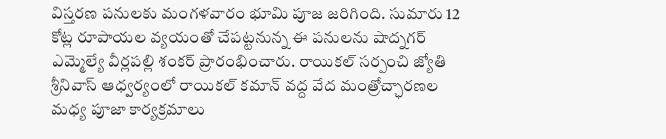విస్తరణ పనులకు మంగళవారం భూమి పూజ జరిగింది. సుమారు 12 కోట్ల రూపాయల వ్యయంతో చేపట్టనున్న ఈ పనులను షాద్నగర్ ఎమ్మెల్యే వీర్లపల్లి శంకర్ ప్రారంభించారు. రాయికల్ సర్పంచి జ్యోతి శ్రీనివాస్ ఆధ్వర్యంలో రాయికల్ కమాన్ వద్ద వేద మంత్రోచ్ఛారణల మధ్య పూజా కార్యక్రమాలు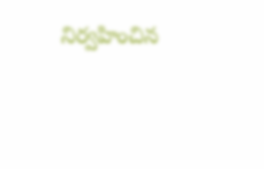నిర్వహించిన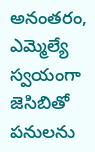అనంతరం, ఎమ్మెల్యే స్వయంగా జెసిబితో పనులను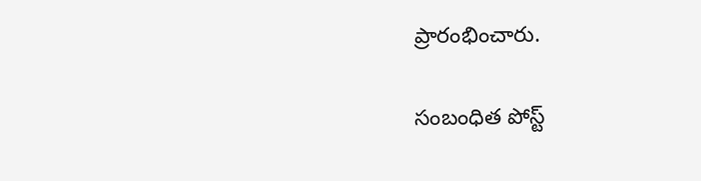ప్రారంభించారు.

సంబంధిత పోస్ట్